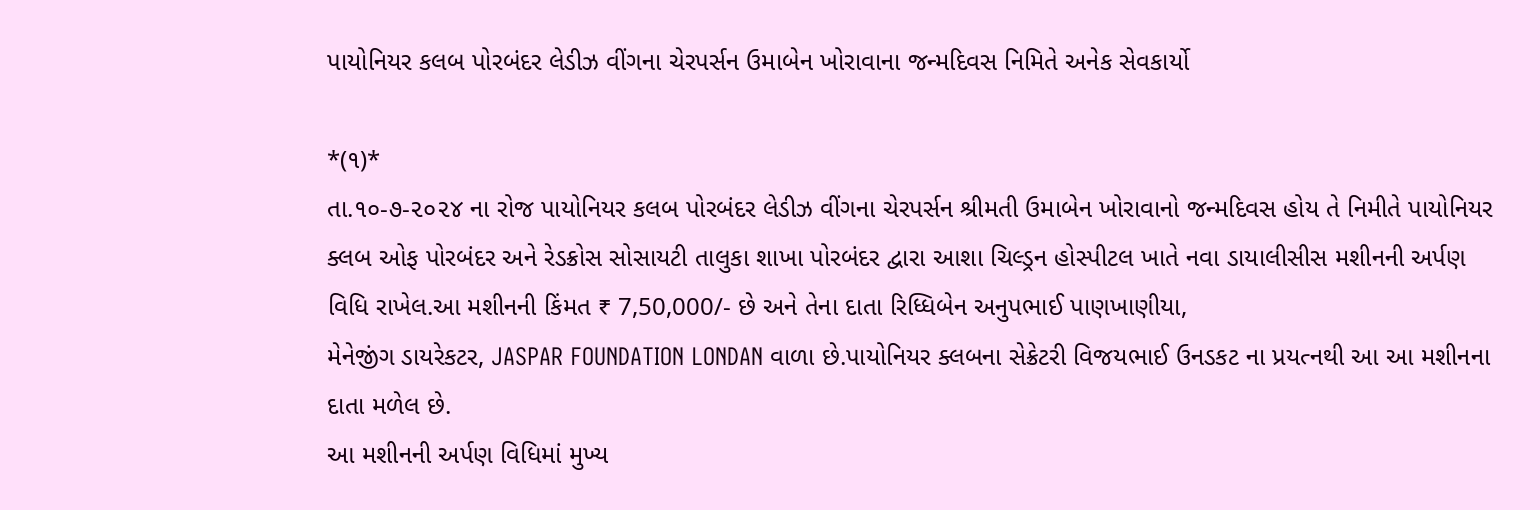પાયોનિયર કલબ પોરબંદર લેડીઝ વીંગના ચેરપર્સન ઉમાબેન ખોરાવાના જન્મદિવસ નિમિતે અનેક સેવકાર્યો

*(૧)*
તા.૧૦-૭-૨૦૨૪ ના રોજ પાયોનિયર કલબ પોરબંદર લેડીઝ વીંગના ચેરપર્સન શ્રીમતી ઉમાબેન ખોરાવાનો જન્મદિવસ હોય તે નિમીતે પાયોનિયર ક્લબ ઓફ પોરબંદર અને રેડક્રોસ સોસાયટી તાલુકા શાખા પોરબંદર દ્વારા આશા ચિલ્ડ્રન હોસ્પીટલ ખાતે નવા ડાયાલીસીસ મશીનની અર્પણ વિધિ રાખેલ.આ મશીનની કિંમત ₹ 7,50,000/- છે અને તેના દાતા રિધ્ધિબેન અનુપભાઈ પાણખાણીયા,
મેનેજીંગ ડાયરેકટર, JASPAR FOUNDATION LONDAN વાળા છે.પાયોનિયર ક્લબના સેક્રેટરી વિજયભાઈ ઉનડકટ ના પ્રયત્નથી આ આ મશીનના દાતા મળેલ છે.
આ મશીનની અર્પણ વિધિમાં મુખ્ય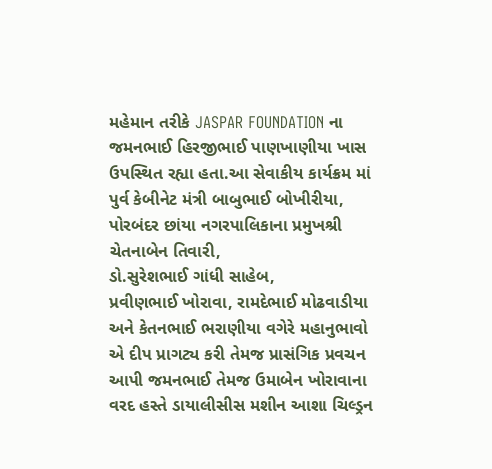મહેમાન તરીકે JASPAR FOUNDATION ના જમનભાઈ હિરજીભાઈ પાણખાણીયા ખાસ ઉપસ્થિત રહ્યા હતા.આ સેવાકીય કાર્યક્રમ માં પુર્વ કેબીનેટ મંત્રી બાબુભાઈ બોખીરીયા, પોરબંદર છાંયા નગરપાલિકાના પ્રમુખશ્રી ચેતનાબેન તિવારી,
ડો.સુરેશભાઈ ગાંધી સાહેબ,
પ્રવીણભાઈ ખોરાવા, રામદેભાઈ મોઢવાડીયા અને કેતનભાઈ ભરાણીયા વગેરે મહાનુભાવો એ દીપ પ્રાગટ્ય કરી તેમજ પ્રાસંગિક પ્રવચન આપી જમનભાઈ તેમજ ઉમાબેન ખોરાવાના વરદ હસ્તે ડાયાલીસીસ મશીન આશા ચિલ્ડ્રન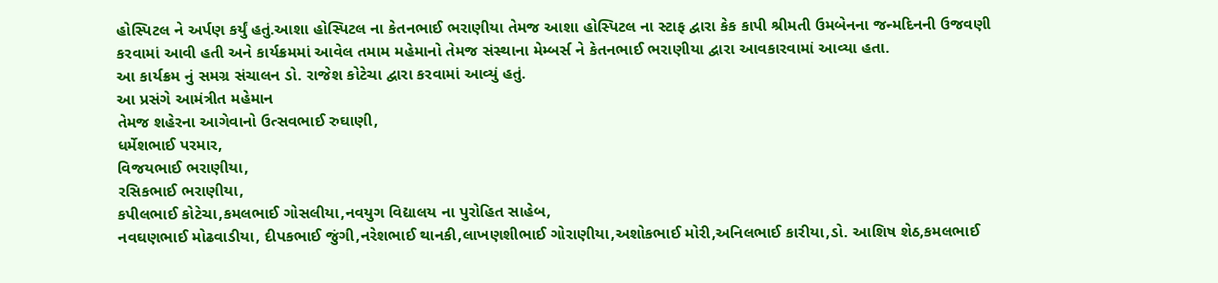હોસ્પિટલ ને અર્પણ કર્યું હતું.આશા હોસ્પિટલ ના કેતનભાઈ ભરાણીયા તેમજ આશા હોસ્પિટલ ના સ્ટાફ દ્વારા કેક કાપી શ્રીમતી ઉમબેનના જન્મદિનની ઉજવણી કરવામાં આવી હતી અને કાર્યક્રમમાં આવેલ તમામ મહેમાનો તેમજ સંસ્થાના મેમ્બર્સ ને કેતનભાઈ ભરાણીયા દ્વારા આવકારવામાં આવ્યા હતા.
આ કાર્યક્રમ નું સમગ્ર સંચાલન ડો. રાજેશ કોટેચા દ્વારા કરવામાં આવ્યું હતું.
આ પ્રસંગે આમંત્રીત મહેમાન
તેમજ શહેરના આગેવાનો ઉત્સવભાઈ રુઘાણી,
ધર્મેશભાઈ પરમાર,
વિજયભાઈ ભરાણીયા,
રસિકભાઈ ભરાણીયા,
કપીલભાઈ કોટેચા,કમલભાઈ ગોસલીયા,નવયુગ વિદ્યાલય ના પુરોહિત સાહેબ,
નવઘણભાઈ મોઢવાડીયા, દીપકભાઈ જુંગી,નરેશભાઈ થાનકી,લાખણશીભાઈ ગોરાણીયા,અશોકભાઈ મોરી,અનિલભાઈ કારીયા,ડો. આશિષ શેઠ,કમલભાઈ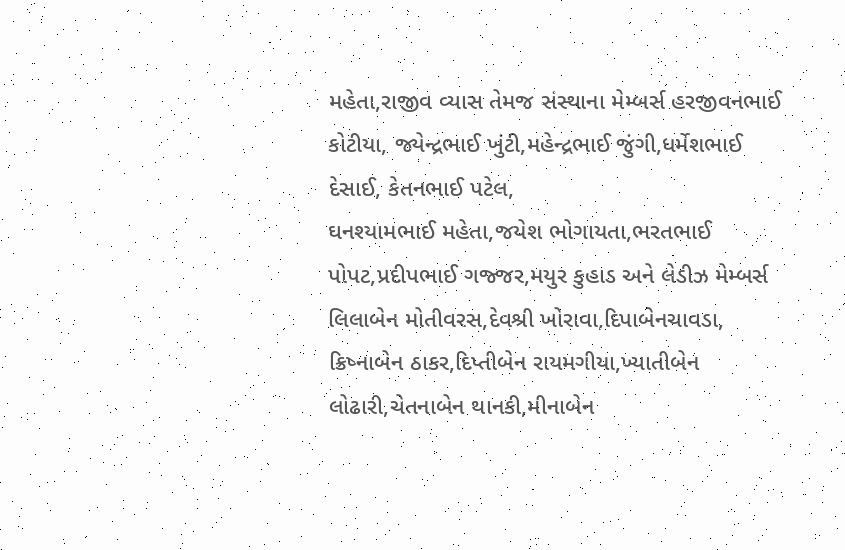મહેતા,રાજીવ વ્યાસ તેમજ સંસ્થાના મેમ્બર્સ હરજીવનભાઈ કોટીયા, જ્યેન્દ્રભાઈ ખુંટી,મહેન્દ્રભાઈ જુંગી,ધર્મેશભાઈ દેસાઈ, કેતનભાઈ પટેલ,
ઘનશ્યામભાઈ મહેતા,જયેશ ભોગાયતા,ભરતભાઈ પોપટ,પ્રદીપભાઈ ગજ્જર,મયુર કુહાડ અને લેડીઝ મેમ્બર્સ લિલાબેન મોતીવરસ,દેવશ્રી ખોરાવા,દિપાબેનચાવડા,
ક્રિષ્નાબેન ઠાકર,દિપ્તીબેન રાયમગીયા,ખ્યાતીબેન લોઢારી,ચેતનાબેન થાનકી,મીનાબેન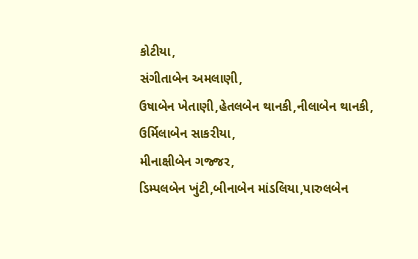કોટીયા,
સંગીતાબેન અમલાણી,
ઉષાબેન ખેતાણી,હેતલબેન થાનકી,નીલાબેન થાનકી,
ઉર્મિલાબેન સાકરીયા,
મીનાક્ષીબેન ગજ્જર,
ડિમ્પલબેન ખુંટી,બીનાબેન માંડલિયા,પારુલબેન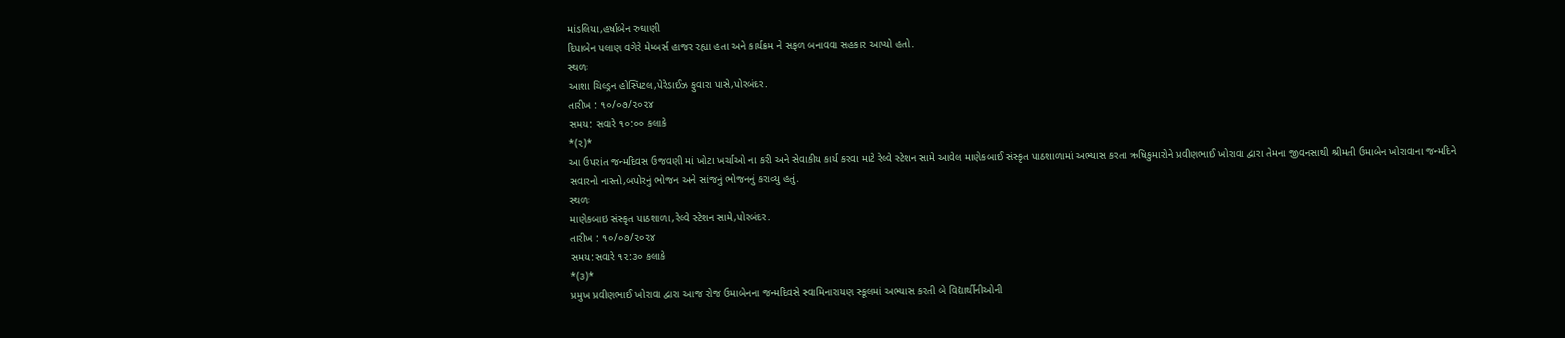માંડલિયા,હર્ષાબેન રુઘાણી
દિપાબેન પલાણ વગેરે મેમ્બર્સ હાજર રહ્યા હતા અને કાર્યક્રમ ને સફળ બનાવવા સહકાર આપ્યો હતો.
સ્થળઃ
આશા ચિલ્ડ્રન હોસ્પિટલ,પેરેડાઈઝ ફુવારા પાસે,પોરબંદર.
તારીખ : ૧૦/૦૭/૨૦૨૪
સમય: સવારે ૧૦:૦૦ કલાકે
*(૨)*
આ ઉપરાંત જન્મદિવસ ઉજવણી માં ખોટા ખર્ચાઓ ના કરી અને સેવાકીય કાર્ય કરવા માટે રેલ્વે સ્ટેશન સામે આવેલ માણેકબાઈ સંસ્કૃત પાઠશાળામાં અભ્યાસ કરતા ઋષિકુમારોને પ્રવીણભાઈ ખોરાવા દ્વારા તેમના જીવનસાથી શ્રીમતી ઉમાબેન ખોરાવાના જન્મદિને સવારનો નાસ્તો,બપોરનું ભોજન અને સાંજનું ભોજનનું કરાવ્યુ હતું.
સ્થળઃ
માણેકબાઇ સંસ્કૃત પાઠશાળા,રેલ્વે સ્ટેશન સામે,પોરબંદર.
તારીખ : ૧૦/૦૭/૨૦૨૪
સમય:સવારે ૧૨:૩૦ કલાકે
*(૩)*
પ્રમુખ પ્રવીણભાઈ ખોરાવા દ્વારા આજ રોજ ઉમાબેનના જન્મદિવસે સ્વામિનારાયણ સ્કૂલમાં અભ્યાસ કરતી બે વિદ્યાર્થીનીઓની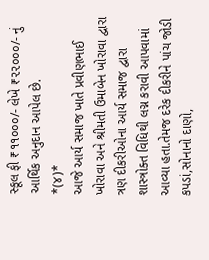સ્કૂલ ફી ₹૧૧૦૦૦/- લેખે ₹૨૨૦૦૦/- નું આર્થિક અનુદાન આપેલ છે.
*(૪)*
આજે આર્ય સમાજ ખાતે પ્રવીણભાઈ ખોરાવા અને શ્રીમતી ઉમાબેન ખોરાવા દ્વારા ત્રણ દીકરીઓના આર્ય સમાજ દ્વારા શાસ્ત્રોક્ત વિધિથી લગ્ન કરાવી આપવામાં આવ્યા હતા.તેમજ દરેક દીકરીને પાંચ જોડી કપડાં,સોનાનો દાણો,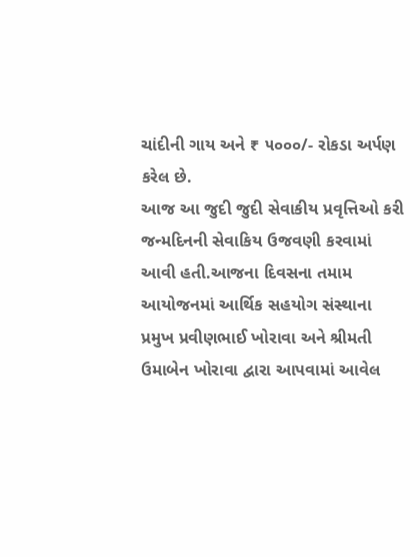ચાંદીની ગાય અને ₹ ૫૦૦૦/- રોકડા અર્પણ કરેલ છે.
આજ આ જુદી જુદી સેવાકીય પ્રવૃત્તિઓ કરી જન્મદિનની સેવાકિય ઉજવણી કરવામાં આવી હતી.આજના દિવસના તમામ આયોજનમાં આર્થિક સહયોગ સંસ્થાના પ્રમુખ પ્રવીણભાઈ ખોરાવા અને શ્રીમતી ઉમાબેન ખોરાવા દ્વારા આપવામાં આવેલ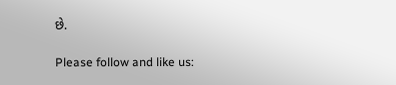છે.

Please follow and like us: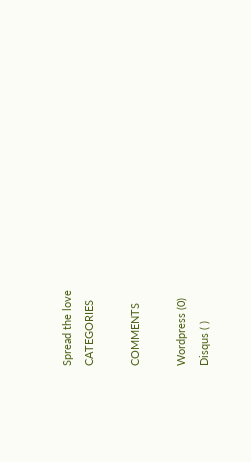Spread the love
CATEGORIES

COMMENTS

Wordpress (0)
Disqus ( )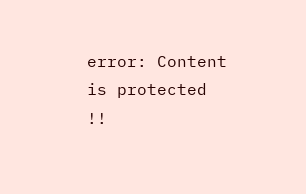error: Content is protected !!